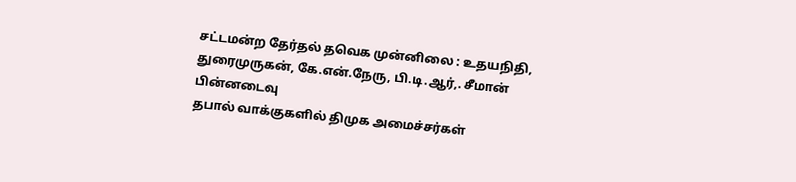சட்டமன்ற தேர்தல் தவெக முன்னிலை : உதயநிதி, துரைமுருகன், கே.என்.நேரு, பி.டி.ஆர்,. சீமான் பின்னடைவு
தபால் வாக்குகளில் திமுக அமைச்சர்கள்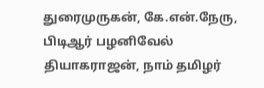துரைமுருகன், கே.என்.நேரு, பிடிஆர் பழனிவேல் தியாகராஜன், நாம் தமிழர்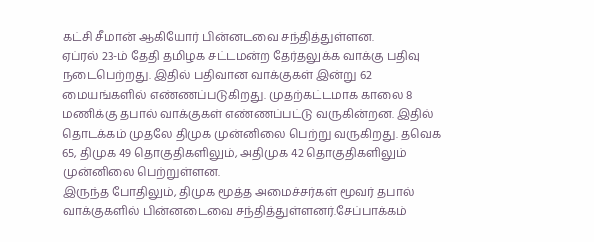கட்சி சீமான் ஆகியோர் பின்னடவை சந்தித்துள்ளன.
ஏப்ரல் 23-ம் தேதி தமிழக சட்டமன்ற தேர்தலுக்க வாக்கு பதிவு நடைபெற்றது. இதில் பதிவான வாக்குகள் இன்று 62 மையங்களில் எண்ணப்படுகிறது. முதற்கட்டமாக காலை 8 மணிக்கு தபால் வாக்குகள் எண்ணப்பட்டு வருகின்றன. இதில் தொடக்கம் முதலே திமுக முன்னிலை பெற்று வருகிறது. தவெக 65, திமுக 49 தொகுதிகளிலும், அதிமுக 42 தொகுதிகளிலும் முன்னிலை பெற்றுள்ளன.
இருந்த போதிலும், திமுக மூத்த அமைச்சர்கள் மூவர் தபால் வாக்குகளில் பின்னடைவை சந்தித்துள்ளனர்.சேப்பாக்கம்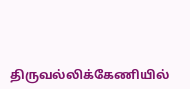திருவல்லிக்கேணியில்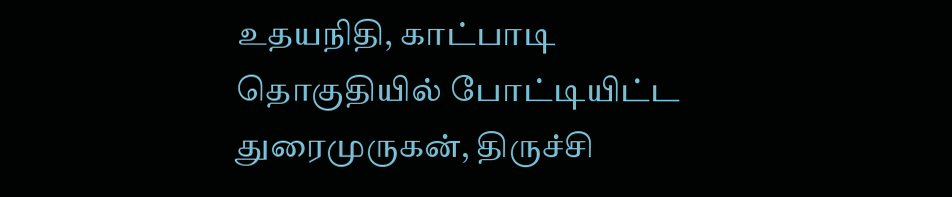உதயநிதி, காட்பாடி தொகுதியில் போட்டியிட்ட துரைமுருகன், திருச்சி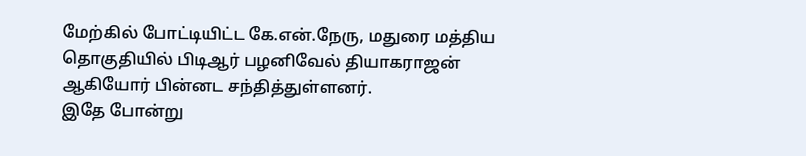மேற்கில் போட்டியிட்ட கே.என்.நேரு, மதுரை மத்திய தொகுதியில் பிடிஆர் பழனிவேல் தியாகராஜன் ஆகியோர் பின்னட சந்தித்துள்ளனர்.
இதே போன்று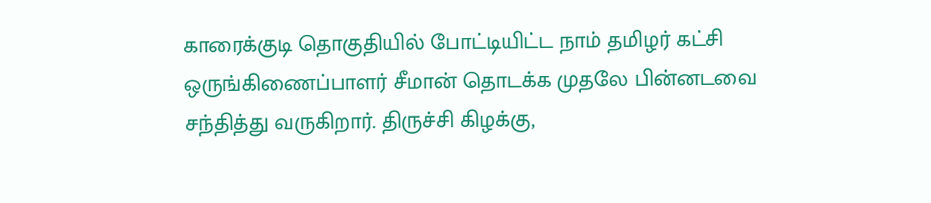காரைக்குடி தொகுதியில் போட்டியிட்ட நாம் தமிழர் கட்சி ஒருங்கிணைப்பாளர் சீமான் தொடக்க முதலே பின்னடவை சந்தித்து வருகிறார். திருச்சி கிழக்கு,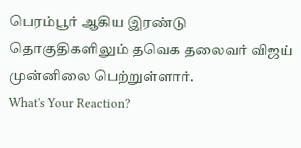பெரம்பூர் ஆகிய இரண்டு தொகுதிகளிலும் தவெக தலைவர் விஜய் முன்னிலை பெற்றுள்ளார்.
What's Your Reaction?